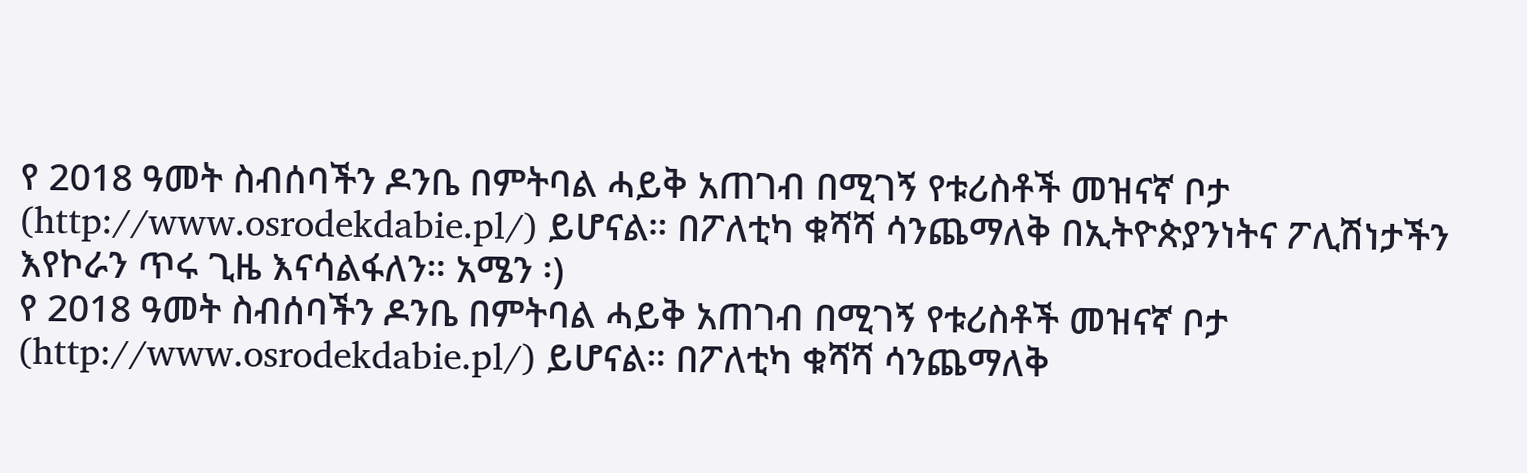የ 2018 ዓመት ስብሰባችን ዶንቤ በምትባል ሓይቅ አጠገብ በሚገኝ የቱሪስቶች መዝናኛ ቦታ (http://www.osrodekdabie.pl/) ይሆናል። በፖለቲካ ቁሻሻ ሳንጨማለቅ በኢትዮጵያንነትና ፖሊሽነታችን እየኮራን ጥሩ ጊዜ እናሳልፋለን። አሜን ፡)
የ 2018 ዓመት ስብሰባችን ዶንቤ በምትባል ሓይቅ አጠገብ በሚገኝ የቱሪስቶች መዝናኛ ቦታ (http://www.osrodekdabie.pl/) ይሆናል። በፖለቲካ ቁሻሻ ሳንጨማለቅ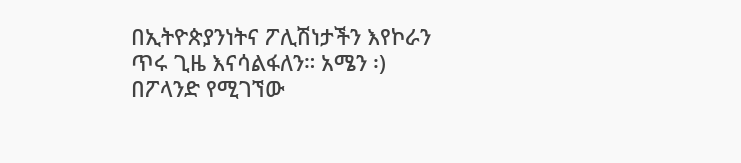በኢትዮጵያንነትና ፖሊሽነታችን እየኮራን ጥሩ ጊዜ እናሳልፋለን። አሜን ፡)
በፖላንድ የሚገኘው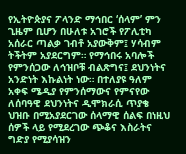የኢትዮጵያና ፖላንድ ማኅበር ‘ሰላም’ ምን ጊዜም ቢሆን በሁለቱ አገሮች የፖሊቲካ አሰራር ጣልቃ ገብቶ አያውቅም፤ ሃሳብም ትችትም አያደርግም። የማኅበሩ አባሎች የምንሰጋው ለኅዝቦቹ ብልጽግና፤ ደህንነትና አንድነት እኩልነት ነው። በተለያዩ ዓለም አቀፍ ሜዲያ የምንሰማውና የምናየው ለሰባዓዊ ደህንነትና ዲሞክራሲ ጥያቄ ህዝቡ በሚአያደርገው ሰላማዊ ሰልፍ በነዚህ ሰዎች ላይ የሚደረገው ጭቆና እስራትና ግድያ የሚያሳዝን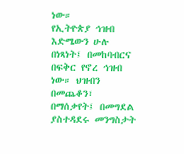ነው።
የኢትዮጵያ ኅዝብ እድሜውን ሁሉ በነጻነት፤ በመከባብርና በፍቅር የኖረ ኅዝብ ነው። ህዝብን በመጨቆን፣ በማሰቃየት፤ በመግደል ያስተዳደሩ መንግስታት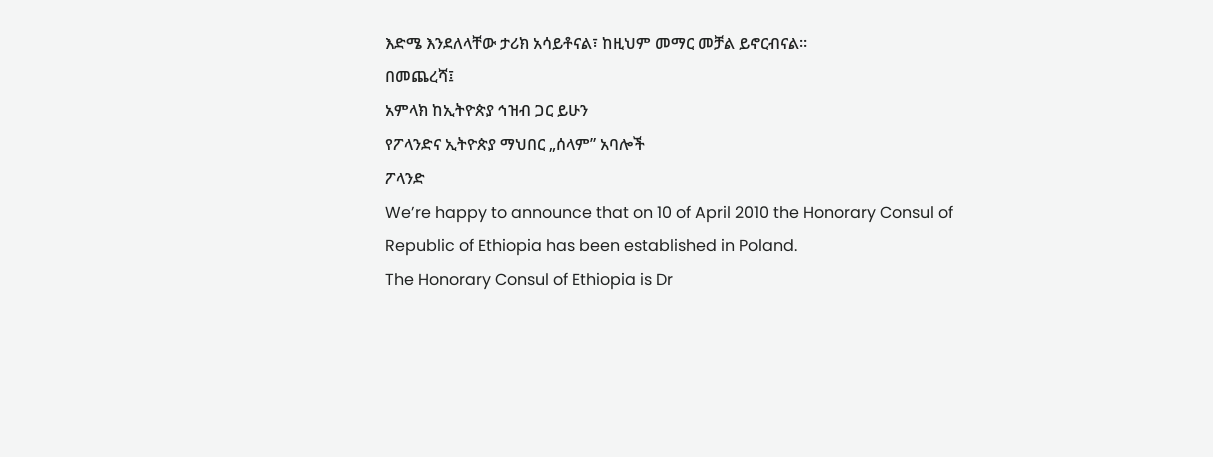እድሜ እንደለላቸው ታሪክ አሳይቶናል፣ ከዚህም መማር መቻል ይኖርብናል።
በመጨረሻ፤
አምላክ ከኢትዮጵያ ኅዝብ ጋር ይሁን
የፖላንድና ኢትዮጵያ ማህበር „ሰላም” አባሎች
ፖላንድ
We’re happy to announce that on 10 of April 2010 the Honorary Consul of Republic of Ethiopia has been established in Poland.
The Honorary Consul of Ethiopia is Dr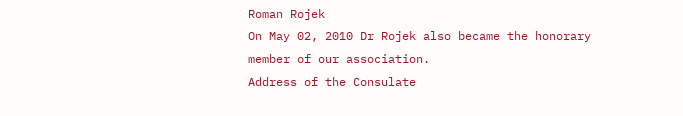Roman Rojek
On May 02, 2010 Dr Rojek also became the honorary member of our association.
Address of the Consulate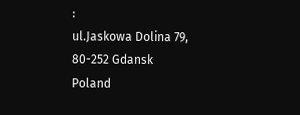:
ul.Jaskowa Dolina 79,
80-252 Gdansk
Poland